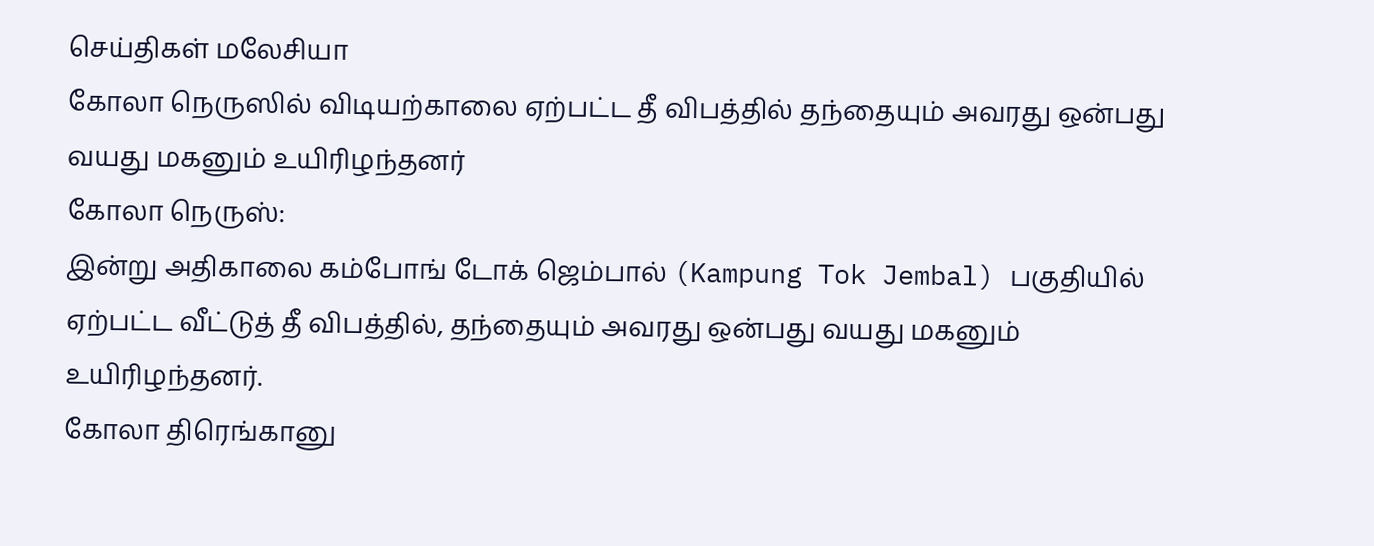செய்திகள் மலேசியா
கோலா நெருஸில் விடியற்காலை ஏற்பட்ட தீ விபத்தில் தந்தையும் அவரது ஒன்பது வயது மகனும் உயிரிழந்தனர்
கோலா நெருஸ்:
இன்று அதிகாலை கம்போங் டோக் ஜெம்பால் (Kampung Tok Jembal) பகுதியில் ஏற்பட்ட வீட்டுத் தீ விபத்தில், தந்தையும் அவரது ஒன்பது வயது மகனும் உயிரிழந்தனர்.
கோலா திரெங்கானு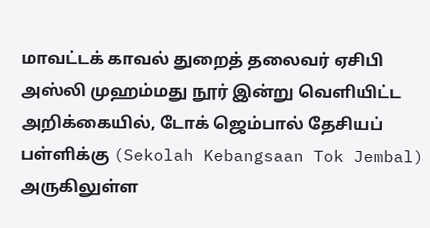மாவட்டக் காவல் துறைத் தலைவர் ஏசிபி அஸ்லி முஹம்மது நூர் இன்று வெளியிட்ட அறிக்கையில், டோக் ஜெம்பால் தேசியப் பள்ளிக்கு (Sekolah Kebangsaan Tok Jembal) அருகிலுள்ள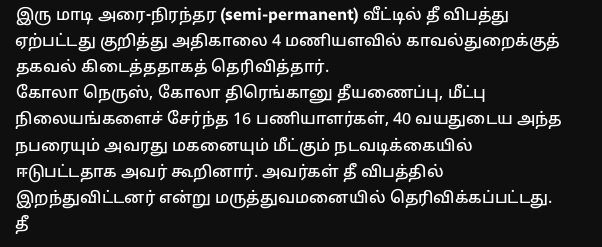இரு மாடி அரை-நிரந்தர (semi-permanent) வீட்டில் தீ விபத்து ஏற்பட்டது குறித்து அதிகாலை 4 மணியளவில் காவல்துறைக்குத் தகவல் கிடைத்ததாகத் தெரிவித்தார்.
கோலா நெருஸ், கோலா திரெங்கானு தீயணைப்பு, மீட்பு நிலையங்களைச் சேர்ந்த 16 பணியாளர்கள், 40 வயதுடைய அந்த நபரையும் அவரது மகனையும் மீட்கும் நடவடிக்கையில் ஈடுபட்டதாக அவர் கூறினார். அவர்கள் தீ விபத்தில் இறந்துவிட்டனர் என்று மருத்துவமனையில் தெரிவிக்கப்பட்டது.
தீ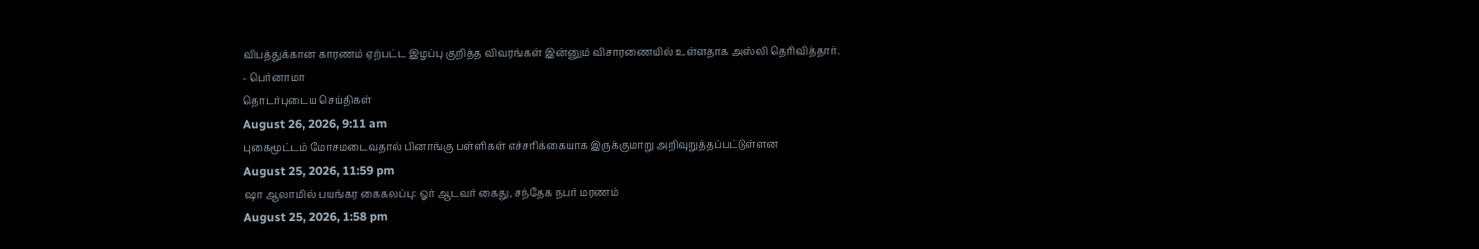விபத்துக்கான காரணம் ஏற்பட்ட இழப்பு குறித்த விவரங்கள் இன்னும் விசாரணையில் உள்ளதாக அஸ்லி தெரிவித்தார்.
- பெர்னாமா
தொடர்புடைய செய்திகள்
August 26, 2026, 9:11 am
புகைமூட்டம் மோசமடைவதால் பினாங்கு பள்ளிகள் எச்சரிக்கையாக இருக்குமாறு அறிவுறுத்தப்பட்டுள்ளன
August 25, 2026, 11:59 pm
ஷா ஆலாமில் பயங்கர கைகலப்பு: ஓர் ஆடவர் கைது, சந்தேக நபர் மரணம்
August 25, 2026, 1:58 pm